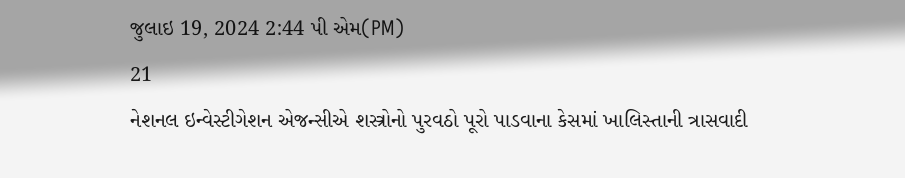જુલાઇ 19, 2024 2:44 પી એમ(PM)
21
નેશનલ ઇન્વેસ્ટીગેશન એજન્સીએ શસ્ત્રોનો પુરવઠો પૂરો પાડવાના કેસમાં ખાલિસ્તાની ત્રાસવાદી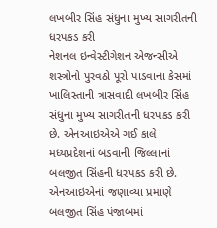લખબીર સિંહ સંધુના મુખ્ય સાગરીતની ધરપકડ કરી
નેશનલ ઇન્વેસ્ટીગેશન એજન્સીએ શસ્ત્રોનો પુરવઠો પૂરો પાડવાના કેસમાં ખાલિસ્તાની ત્રાસવાદી લખબીર સિંહ સંધુના મુખ્ય સાગરીતની ધરપકડ કરી છે. એનઆઇએએ ગઈ કાલે મધ્યપ્રદેશનાં બડવાની જિલ્લાનાં બલજીત સિંહની ધરપકડ કરી છે. એનઆઇએનાં જણાવ્યા પ્રમાણે બલજીત સિંહ પંજાબમાં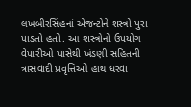લખબીરસિંહનાં એજન્ટોને શસ્ત્રો પુરા પાડતો હતો. આ શસ્ત્રોનો ઉપયોગ વેપારીઓ પાસેથી ખંડણી સહિતની ત્રાસવાદી પ્રવૃત્તિઓ હાથ ધરવા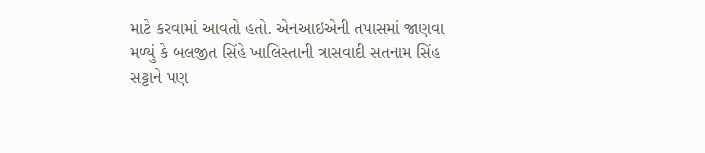માટે કરવામાં આવતો હતો. એનઆઇએની તપાસમાં જાણવા મળ્યું કે બલજીત સિંહે ખાલિસ્તાની ત્રાસવાદી સતનામ સિંહ સટ્ટાને પણ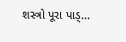શસ્ત્રો પૂરા પાડ્...